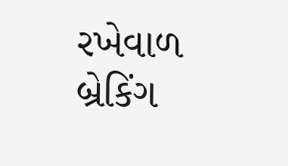રખેવાળ
બ્રેકિંગ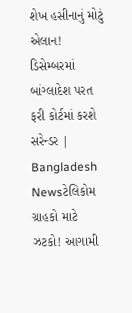શેખ હસીનાનું મોટું એલાન! ડિસેમ્બરમાં બાંગ્લાદેશ પરત ફરી કોર્ટમાં કરશે સરેન્ડર | Bangladesh Newsટેલિકોમ ગ્રાહકો માટે ઝટકો! આગામી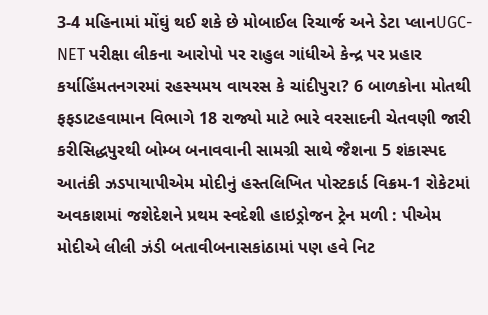3-4 મહિનામાં મોંઘું થઈ શકે છે મોબાઈલ રિચાર્જ અને ડેટા પ્લાનUGC-NET પરીક્ષા લીકના આરોપો પર રાહુલ ગાંધીએ કેન્દ્ર પર પ્રહાર કર્યાહિંમતનગરમાં રહસ્યમય વાયરસ કે ચાંદીપુરા? 6 બાળકોના મોતથી ફફડાટહવામાન વિભાગે 18 રાજ્યો માટે ભારે વરસાદની ચેતવણી જારી કરીસિદ્ધપુરથી બોમ્બ બનાવવાની સામગ્રી સાથે જૈશના 5 શંકાસ્પદ આતંકી ઝડપાયાપીએમ મોદીનું હસ્તલિખિત પોસ્ટકાર્ડ વિક્રમ-1 રોકેટમાં અવકાશમાં જશેદેશને પ્રથમ સ્વદેશી હાઇડ્રોજન ટ્રેન મળી : પીએમ મોદીએ લીલી ઝંડી બતાવીબનાસકાંઠામાં પણ હવે નિટ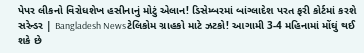પેપર લીકનો વિરોધશેખ હસીનાનું મોટું એલાન! ડિસેમ્બરમાં બાંગ્લાદેશ પરત ફરી કોર્ટમાં કરશે સરેન્ડર | Bangladesh Newsટેલિકોમ ગ્રાહકો માટે ઝટકો! આગામી 3-4 મહિનામાં મોંઘું થઈ શકે છે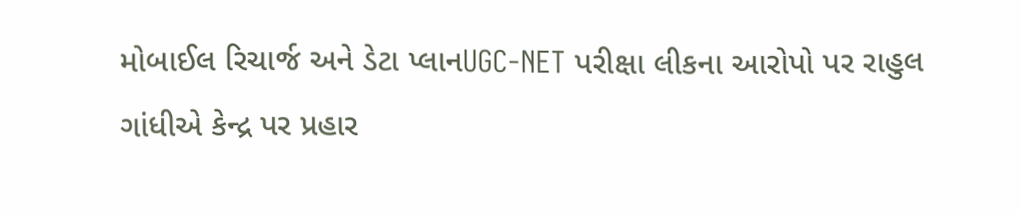મોબાઈલ રિચાર્જ અને ડેટા પ્લાનUGC-NET પરીક્ષા લીકના આરોપો પર રાહુલ ગાંધીએ કેન્દ્ર પર પ્રહાર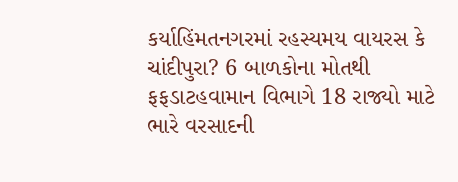કર્યાહિંમતનગરમાં રહસ્યમય વાયરસ કે ચાંદીપુરા? 6 બાળકોના મોતથી ફફડાટહવામાન વિભાગે 18 રાજ્યો માટે ભારે વરસાદની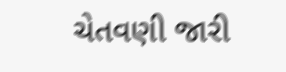ચેતવણી જારી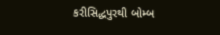કરીસિદ્ધપુરથી બોમ્બ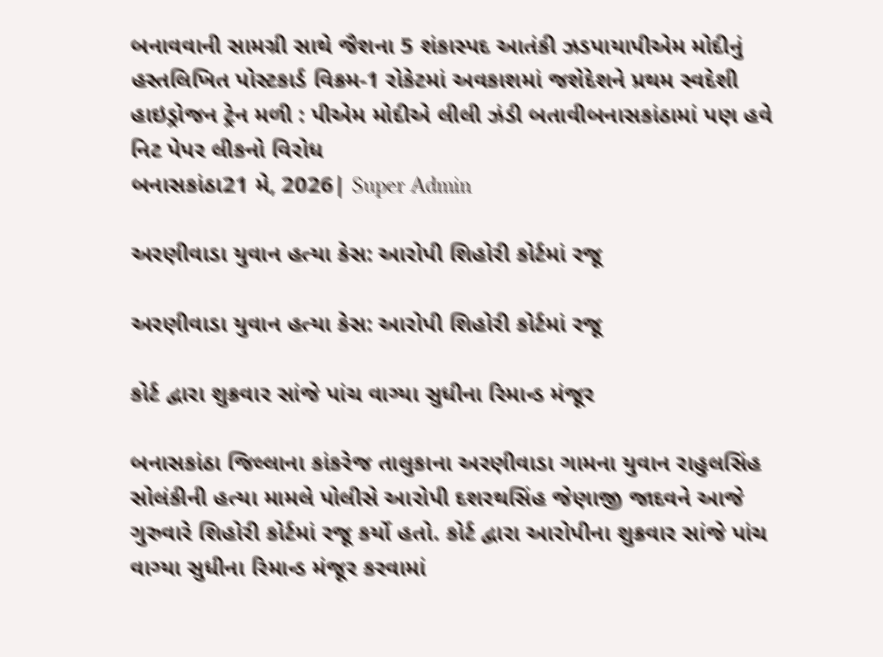બનાવવાની સામગ્રી સાથે જૈશના 5 શંકાસ્પદ આતંકી ઝડપાયાપીએમ મોદીનું હસ્તલિખિત પોસ્ટકાર્ડ વિક્રમ-1 રોકેટમાં અવકાશમાં જશેદેશને પ્રથમ સ્વદેશી હાઇડ્રોજન ટ્રેન મળી : પીએમ મોદીએ લીલી ઝંડી બતાવીબનાસકાંઠામાં પણ હવે નિટ પેપર લીકનો વિરોધ
બનાસકાંઠા21 મે, 2026| Super Admin

અરણીવાડા યુવાન હત્યા કેસ: આરોપી શિહોરી કોર્ટમાં રજૂ

અરણીવાડા યુવાન હત્યા કેસ: આરોપી શિહોરી કોર્ટમાં રજૂ

કોર્ટ દ્વારા શુક્રવાર સાંજે પાંચ વાગ્યા સુધીના રિમાન્ડ મંજૂર

બનાસકાંઠા જિલ્લાના કાંકરેજ તાલુકાના અરણીવાડા ગામના યુવાન રાહુલસિંહ સોલંકીની હત્યા મામલે પોલીસે આરોપી દશરથસિંહ જેણાજી જાદવને આજે ગુરુવારે શિહોરી કોર્ટમાં રજૂ કર્યો હતો. કોર્ટ દ્વારા આરોપીના શુક્રવાર સાંજે પાંચ વાગ્યા સુધીના રિમાન્ડ મંજૂર કરવામાં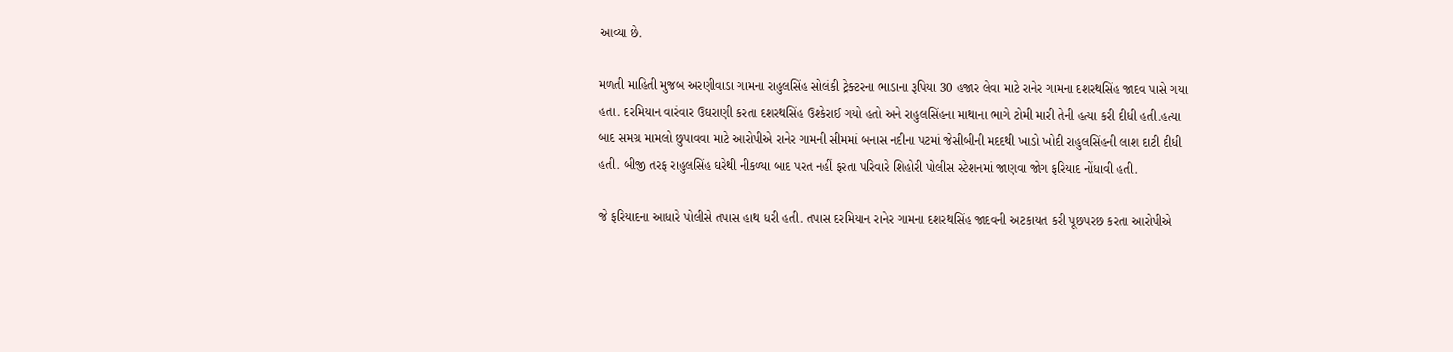આવ્યા છે.

મળતી માહિતી મુજબ અરણીવાડા ગામના રાહુલસિંહ સોલંકી ટ્રેક્ટરના ભાડાના રૂપિયા 30 હજાર લેવા માટે રાનેર ગામના દશરથસિંહ જાદવ પાસે ગયા હતા. દરમિયાન વારંવાર ઉઘરાણી કરતા દશરથસિંહ ઉશ્કેરાઈ ગયો હતો અને રાહુલસિંહના માથાના ભાગે ટોમી મારી તેની હત્યા કરી દીધી હતી.હત્યા બાદ સમગ્ર મામલો છુપાવવા માટે આરોપીએ રાનેર ગામની સીમમાં બનાસ નદીના પટમાં જેસીબીની મદદથી ખાડો ખોદી રાહુલસિંહની લાશ દાટી દીધી હતી. બીજી તરફ રાહુલસિંહ ઘરેથી નીકળ્યા બાદ પરત નહીં ફરતા પરિવારે શિહોરી પોલીસ સ્ટેશનમાં જાણવા જોગ ફરિયાદ નોંધાવી હતી.

જે ફરિયાદના આધારે પોલીસે તપાસ હાથ ધરી હતી. તપાસ દરમિયાન રાનેર ગામના દશરથસિંહ જાદવની અટકાયત કરી પૂછપરછ કરતા આરોપીએ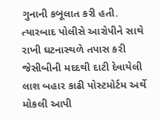ગુનાની કબૂલાત કરી હતી. ત્યારબાદ પોલીસે આરોપીને સાથે રાખી ઘટનાસ્થળે તપાસ કરી જેસીબીની મદદથી દાટી દેવાયેલી લાશ બહાર કાઢી પોસ્ટમોર્ટમ અર્થે મોકલી આપી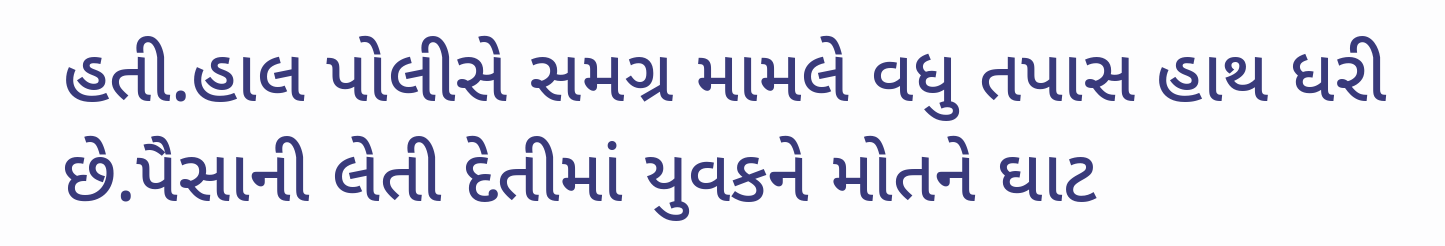હતી.હાલ પોલીસે સમગ્ર મામલે વધુ તપાસ હાથ ધરી છે.પૈસાની લેતી દેતીમાં યુવકને મોતને ઘાટ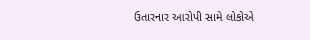ઉતારનાર આરોપી સામે લોકોએ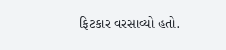ફિટકાર વરસાવ્યો હતો.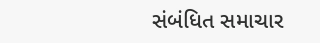સંબંધિત સમાચાર